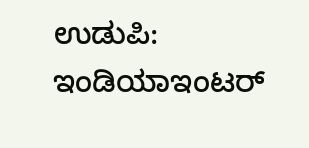ಉಡುಪಿ: ಇಂಡಿಯಾಇಂಟರ್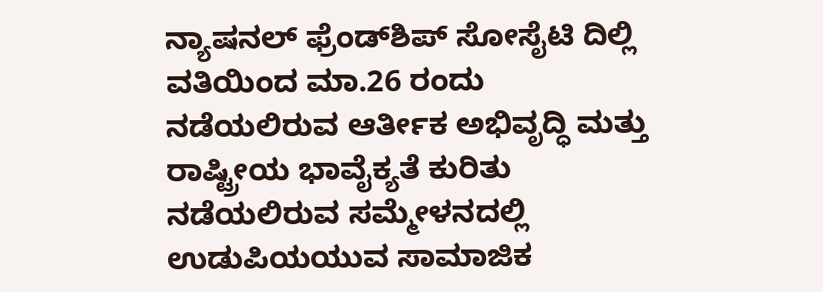ನ್ಯಾಷನಲ್ ಫ್ರೆಂಡ್‍ಶಿಪ್ ಸೋಸೈಟಿ ದಿಲ್ಲಿ ವತಿಯಿಂದ ಮಾ.26 ರಂದು ನಡೆಯಲಿರುವ ಆರ್ತೀಕ ಅಭಿವೃದ್ಧಿ ಮತ್ತು ರಾಷ್ಟ್ರೀಯ ಭಾವೈಕ್ಯತೆ ಕುರಿತು ನಡೆಯಲಿರುವ ಸಮ್ಮೇಳನದಲ್ಲಿ ಉಡುಪಿಯಯುವ ಸಾಮಾಜಿಕ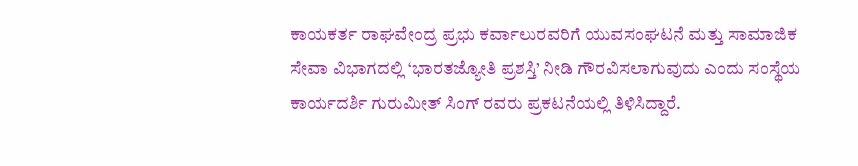ಕಾಯಕರ್ತ ರಾಘವೇಂದ್ರ ಪ್ರಭು ಕರ್ವಾಲುರವರಿಗೆ ಯುವಸಂಘಟನೆ ಮತ್ತು ಸಾಮಾಜಿಕ ಸೇವಾ ವಿಭಾಗದಲ್ಲಿ ‘ಭಾರತಜ್ಯೋತಿ ಪ್ರಶಸ್ತಿ’ ನೀಡಿ ಗೌರವಿಸಲಾಗುವುದು ಎಂದು ಸಂಸ್ಥೆಯ ಕಾರ್ಯದರ್ಶಿ ಗುರುಮೀತ್ ಸಿಂಗ್ ರವರು ಪ್ರಕಟನೆಯಲ್ಲಿ ತಿಳಿಸಿದ್ದಾರೆ.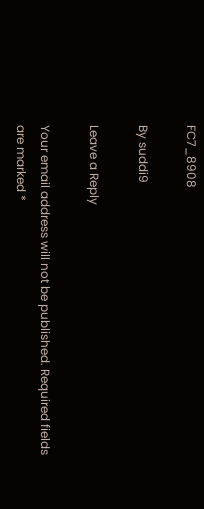FC7_8908

By suddi9

Leave a Reply

Your email address will not be published. Required fields are marked *